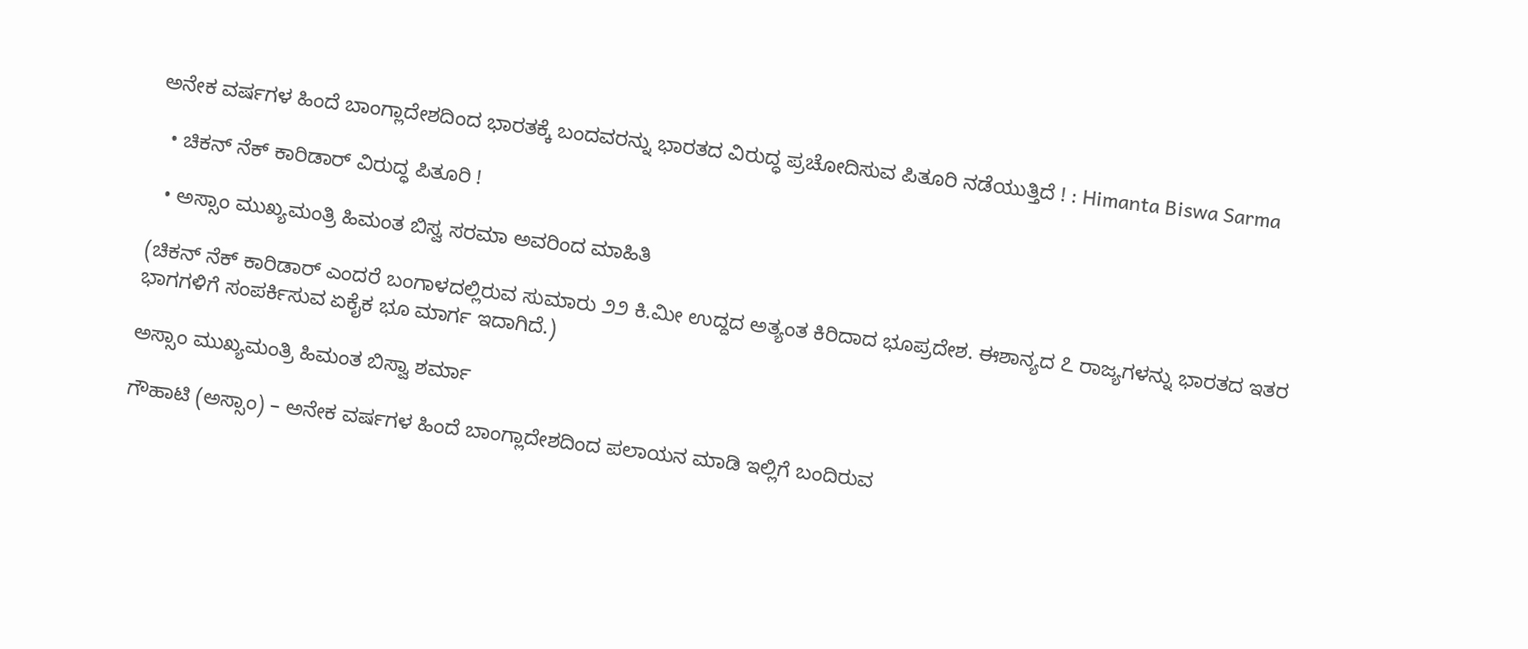ಅನೇಕ ವರ್ಷಗಳ ಹಿಂದೆ ಬಾಂಗ್ಲಾದೇಶದಿಂದ ಭಾರತಕ್ಕೆ ಬಂದವರನ್ನು ಭಾರತದ ವಿರುದ್ಧ ಪ್ರಚೋದಿಸುವ ಪಿತೂರಿ ನಡೆಯುತ್ತಿದೆ ! : Himanta Biswa Sarma

  • ಚಿಕನ್ ನೆಕ್ ಕಾರಿಡಾರ್‌ ವಿರುದ್ಧ ಪಿತೂರಿ !

  • ಅಸ್ಸಾಂ ಮುಖ್ಯಮಂತ್ರಿ ಹಿಮಂತ ಬಿಸ್ವ ಸರಮಾ ಅವರಿಂದ ಮಾಹಿತಿ

(ಚಿಕನ್ ನೆಕ್ ಕಾರಿಡಾರ್ ಎಂದರೆ ಬಂಗಾಳದಲ್ಲಿರುವ ಸುಮಾರು ೨೨ ಕಿ.ಮೀ ಉದ್ದದ ಅತ್ಯಂತ ಕಿರಿದಾದ ಭೂಪ್ರದೇಶ. ಈಶಾನ್ಯದ ೭ ರಾಜ್ಯಗಳನ್ನು ಭಾರತದ ಇತರ ಭಾಗಗಳಿಗೆ ಸಂಪರ್ಕಿಸುವ ಏಕೈಕ ಭೂ ಮಾರ್ಗ ಇದಾಗಿದೆ.)

ಅಸ್ಸಾಂ ಮುಖ್ಯಮಂತ್ರಿ ಹಿಮಂತ ಬಿಸ್ವಾ ಶರ್ಮಾ

ಗೌಹಾಟಿ (ಅಸ್ಸಾಂ) – ಅನೇಕ ವರ್ಷಗಳ ಹಿಂದೆ ಬಾಂಗ್ಲಾದೇಶದಿಂದ ಪಲಾಯನ ಮಾಡಿ ಇಲ್ಲಿಗೆ ಬಂದಿರುವ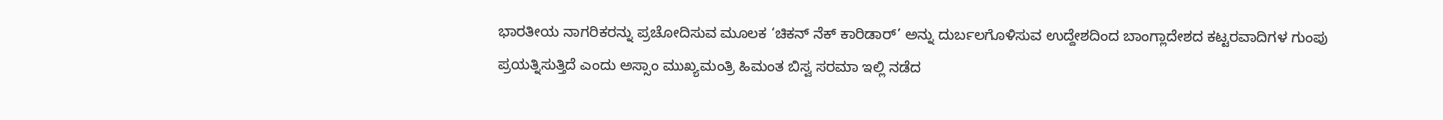ಭಾರತೀಯ ನಾಗರಿಕರನ್ನು ಪ್ರಚೋದಿಸುವ ಮೂಲಕ ‘ಚಿಕನ್ ನೆಕ್ ಕಾರಿಡಾರ್’ ಅನ್ನು ದುರ್ಬಲಗೊಳಿಸುವ ಉದ್ದೇಶದಿಂದ ಬಾಂಗ್ಲಾದೇಶದ ಕಟ್ಟರವಾದಿಗಳ ಗುಂಪು ಪ್ರಯತ್ನಿಸುತ್ತಿದೆ ಎಂದು ಅಸ್ಸಾಂ ಮುಖ್ಯಮಂತ್ರಿ ಹಿಮಂತ ಬಿಸ್ವ ಸರಮಾ ಇಲ್ಲಿ ನಡೆದ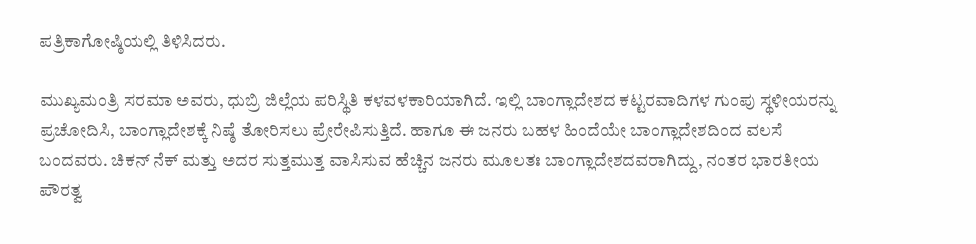ಪತ್ರಿಕಾಗೋಷ್ಠಿಯಲ್ಲಿ ತಿಳಿಸಿದರು.

ಮುಖ್ಯಮಂತ್ರಿ ಸರಮಾ ಅವರು, ಧುಬ್ರಿ ಜಿಲ್ಲೆಯ ಪರಿಸ್ಥಿತಿ ಕಳವಳಕಾರಿಯಾಗಿದೆ. ಇಲ್ಲಿ ಬಾಂಗ್ಲಾದೇಶದ ಕಟ್ಟರವಾದಿಗಳ ಗುಂಪು ಸ್ಥಳೀಯರನ್ನು ಪ್ರಚೋದಿಸಿ, ಬಾಂಗ್ಲಾದೇಶಕ್ಕೆ ನಿಷ್ಠೆ ತೋರಿಸಲು ಪ್ರೇರೇಪಿಸುತ್ತಿದೆ. ಹಾಗೂ ಈ ಜನರು ಬಹಳ ಹಿಂದೆಯೇ ಬಾಂಗ್ಲಾದೇಶದಿಂದ ವಲಸೆ ಬಂದವರು. ಚಿಕನ್ ನೆಕ್ ಮತ್ತು ಅದರ ಸುತ್ತಮುತ್ತ ವಾಸಿಸುವ ಹೆಚ್ಚಿನ ಜನರು ಮೂಲತಃ ಬಾಂಗ್ಲಾದೇಶದವರಾಗಿದ್ದು, ನಂತರ ಭಾರತೀಯ ಪೌರತ್ವ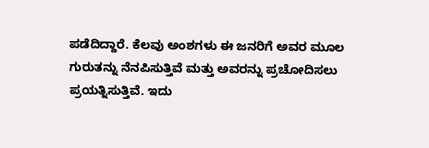ಪಡೆದಿದ್ದಾರೆ. ಕೆಲವು ಅಂಶಗಳು ಈ ಜನರಿಗೆ ಅವರ ಮೂಲ ಗುರುತನ್ನು ನೆನಪಿಸುತ್ತಿವೆ ಮತ್ತು ಅವರನ್ನು ಪ್ರಚೋದಿಸಲು ಪ್ರಯತ್ನಿಸುತ್ತಿವೆ. ಇದು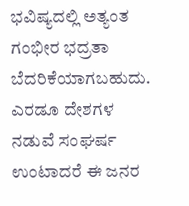ಭವಿಷ್ಯದಲ್ಲಿ ಅತ್ಯಂತ ಗಂಭೀರ ಭದ್ರತಾ ಬೆದರಿಕೆಯಾಗಬಹುದು. ಎರಡೂ ದೇಶಗಳ ನಡುವೆ ಸಂಘರ್ಷ ಉಂಟಾದರೆ ಈ ಜನರ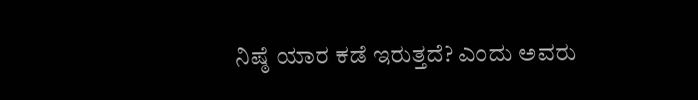ನಿಷ್ಠೆ ಯಾರ ಕಡೆ ಇರುತ್ತದೆ? ಎಂದು ಅವರು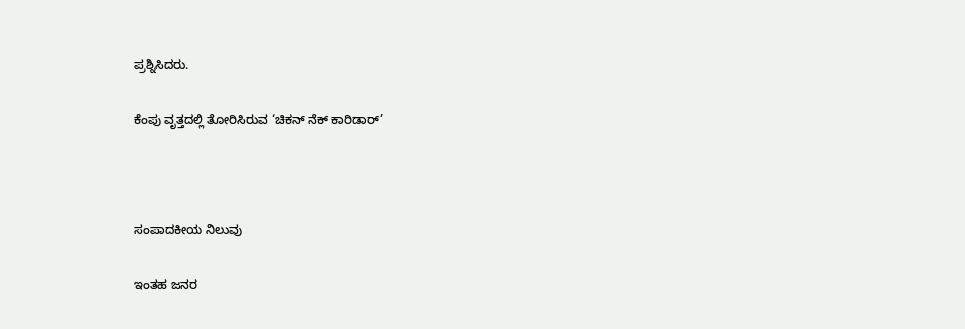ಪ್ರಶ್ನಿಸಿದರು.

ಕೆಂಪು ವೃತ್ತದಲ್ಲಿ ತೋರಿಸಿರುವ ‘ಚಿಕನ್ ನೆಕ್ ಕಾರಿಡಾರ್’



ಸಂಪಾದಕೀಯ ನಿಲುವು

ಇಂತಹ ಜನರ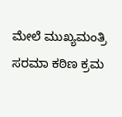ಮೇಲೆ ಮುಖ್ಯಮಂತ್ರಿ ಸರಮಾ ಕಠಿಣ ಕ್ರಮ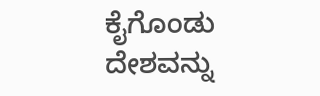ಕೈಗೊಂಡು ದೇಶವನ್ನು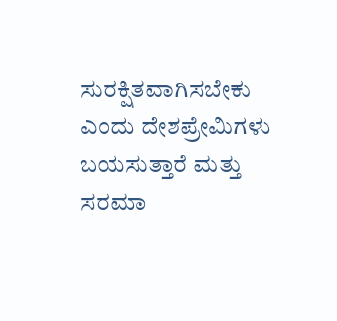ಸುರಕ್ಷಿತವಾಗಿಸಬೇಕು ಎಂದು ದೇಶಪ್ರೇಮಿಗಳು ಬಯಸುತ್ತಾರೆ ಮತ್ತು ಸರಮಾ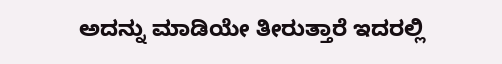ಅದನ್ನು ಮಾಡಿಯೇ ತೀರುತ್ತಾರೆ ಇದರಲ್ಲಿ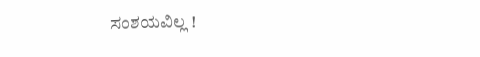ಸಂಶಯವಿಲ್ಲ !